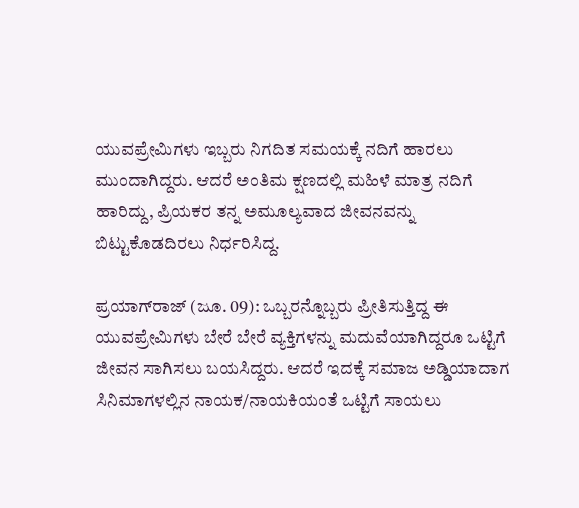ಯುವಪ್ರೇಮಿಗಳು ಇಬ್ಬರು ನಿಗದಿತ ಸಮಯಕ್ಕೆ ನದಿಗೆ ಹಾರಲು ಮುಂದಾಗಿದ್ದರು. ಆದರೆ ಅಂತಿಮ ಕ್ಷಣದಲ್ಲಿ ಮಹಿಳೆ ಮಾತ್ರ ನದಿಗೆ ಹಾರಿದ್ದು, ಪ್ರಿಯಕರ ತನ್ನ ಅಮೂಲ್ಯವಾದ ಜೀವನವನ್ನು ಬಿಟ್ಟುಕೊಡದಿರಲು ನಿರ್ಧರಿಸಿದ್ದ.

ಪ್ರಯಾಗ್‌ರಾಜ್ (ಜೂ. 09): ಒಬ್ಬರನ್ನೊಬ್ಬರು ಪ್ರೀತಿಸುತ್ತಿದ್ದ ಈ ಯುವಪ್ರೇಮಿಗಳು ಬೇರೆ ಬೇರೆ ವ್ಯಕ್ತಿಗಳನ್ನು ಮದುವೆಯಾಗಿದ್ದರೂ ಒಟ್ಟಿಗೆ ಜೀವನ ಸಾಗಿಸಲು ಬಯಸಿದ್ದರು. ಆದರೆ ಇದಕ್ಕೆ ಸಮಾಜ ಅಡ್ಡಿಯಾದಾಗ ಸಿನಿಮಾಗಳಲ್ಲಿನ ನಾಯಕ/ನಾಯಕಿಯಂತೆ ಒಟ್ಟಿಗೆ ಸಾಯಲು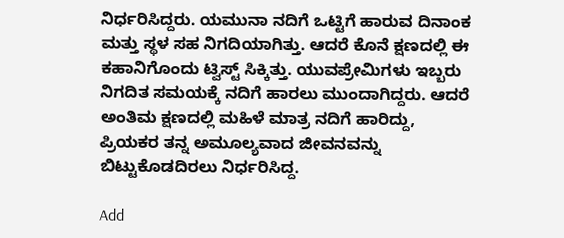ನಿರ್ಧರಿಸಿದ್ದರು. ಯಮುನಾ ನದಿಗೆ ಒಟ್ಟಿಗೆ ಹಾರುವ ದಿನಾಂಕ ಮತ್ತು ಸ್ಥಳ ಸಹ ನಿಗದಿಯಾಗಿತ್ತು. ಆದರೆ ಕೊನೆ ಕ್ಷಣದಲ್ಲಿ ಈ ಕಹಾನಿಗೊಂದು ಟ್ವಿಸ್ಟ್ ಸಿಕ್ಕಿತ್ತು. ಯುವಪ್ರೇಮಿಗಳು ಇಬ್ಬರು ನಿಗದಿತ ಸಮಯಕ್ಕೆ ನದಿಗೆ ಹಾರಲು ಮುಂದಾಗಿದ್ದರು. ಆದರೆ ಅಂತಿಮ ಕ್ಷಣದಲ್ಲಿ ಮಹಿಳೆ ಮಾತ್ರ ನದಿಗೆ ಹಾರಿದ್ದು, ಪ್ರಿಯಕರ ತನ್ನ ಅಮೂಲ್ಯವಾದ ಜೀವನವನ್ನು ಬಿಟ್ಟುಕೊಡದಿರಲು ನಿರ್ಧರಿಸಿದ್ದ.

Add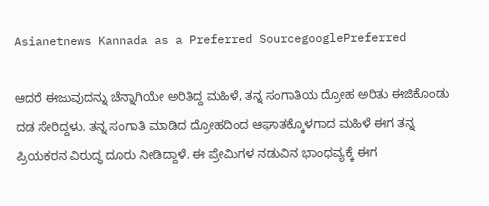Asianetnews Kannada as a Preferred SourcegooglePreferred

ಆದರೆ ಈಜುವುದನ್ನು ಚೆನ್ನಾಗಿಯೇ ಅರಿತಿದ್ದ ಮಹಿಳೆ, ತನ್ನ ಸಂಗಾತಿಯ ದ್ರೋಹ ಅರಿತು ಈಜಿಕೊಂಡು ದಡ ಸೇರಿದ್ದಳು. ತನ್ನ ಸಂಗಾತಿ ಮಾಡಿದ ದ್ರೋಹದಿಂದ ಆಘಾತಕ್ಕೊಳಗಾದ ಮಹಿಳೆ ಈಗ ತನ್ನ ಪ್ರಿಯಕರನ ವಿರುದ್ಧ ದೂರು ನೀಡಿದ್ದಾಳೆ. ಈ ಪ್ರೇಮಿಗಳ ನಡುವಿನ ಭಾಂಧವ್ಯಕ್ಕೆ ಈಗ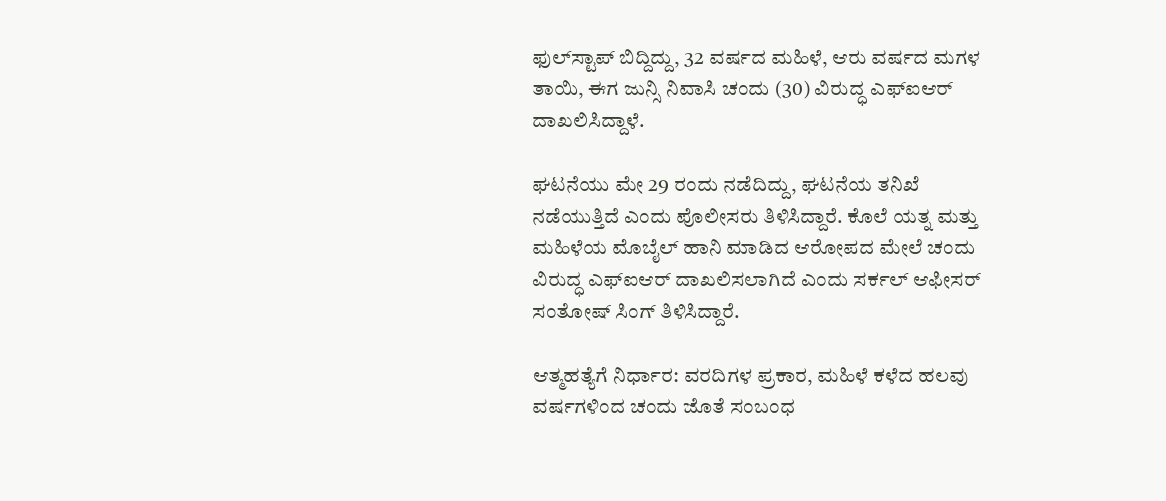ಫುಲ್‌ಸ್ಟಾಪ್ ಬಿದ್ದಿದ್ದು, 32 ವರ್ಷದ ಮಹಿಳೆ, ಆರು ವರ್ಷದ ಮಗಳ ತಾಯಿ, ಈಗ ಜುನ್ಸಿ ನಿವಾಸಿ ಚಂದು (30) ವಿರುದ್ಧ ಎಫ್‌ಐಆರ್ ದಾಖಲಿಸಿದ್ದಾಳೆ.

ಘಟನೆಯು ಮೇ 29 ರಂದು ನಡೆದಿದ್ದು, ಘಟನೆಯ ತನಿಖೆ ನಡೆಯುತ್ತಿದೆ ಎಂದು ಪೊಲೀಸರು ತಿಳಿಸಿದ್ದಾರೆ. ಕೊಲೆ ಯತ್ನ ಮತ್ತು ಮಹಿಳೆಯ ಮೊಬೈಲ್ ಹಾನಿ ಮಾಡಿದ ಆರೋಪದ ಮೇಲೆ ಚಂದು ವಿರುದ್ಧ ಎಫ್‌ಐಆರ್ ದಾಖಲಿಸಲಾಗಿದೆ ಎಂದು ಸರ್ಕಲ್ ಆಫೀಸರ್ ಸಂತೋಷ್ ಸಿಂಗ್ ತಿಳಿಸಿದ್ದಾರೆ.

ಆತ್ಮಹತ್ಯೆಗೆ ನಿರ್ಧಾರ: ವರದಿಗಳ ಪ್ರಕಾರ, ಮಹಿಳೆ ಕಳೆದ ಹಲವು ವರ್ಷಗಳಿಂದ ಚಂದು ಜೊತೆ ಸಂಬಂಧ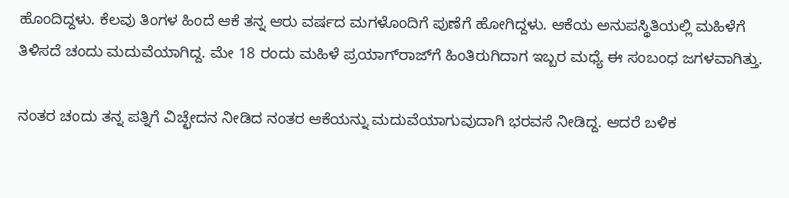ಹೊಂದಿದ್ದಳು. ಕೆಲವು ತಿಂಗಳ ಹಿಂದೆ ಆಕೆ ತನ್ನ ಆರು ವರ್ಷದ ಮಗಳೊಂದಿಗೆ ಪುಣೆಗೆ ಹೋಗಿದ್ದಳು. ಆಕೆಯ ಅನುಪಸ್ಥಿತಿಯಲ್ಲಿ ಮಹಿಳೆಗೆ ತಿಳಿಸದೆ ಚಂದು ಮದುವೆಯಾಗಿದ್ದ. ಮೇ 18 ರಂದು ಮಹಿಳೆ ಪ್ರಯಾಗ್‌ರಾಜ್‌ಗೆ ಹಿಂತಿರುಗಿದಾಗ ಇಬ್ಬರ ಮಧ್ಯೆ ಈ ಸಂಬಂಧ ಜಗಳವಾಗಿತ್ತು.

ನಂತರ ಚಂದು ತನ್ನ ಪತ್ನಿಗೆ ವಿಚ್ಛೇದನ ನೀಡಿದ ನಂತರ ಆಕೆಯನ್ನು ಮದುವೆಯಾಗುವುದಾಗಿ ಭರವಸೆ ನೀಡಿದ್ದ. ಆದರೆ ಬಳಿಕ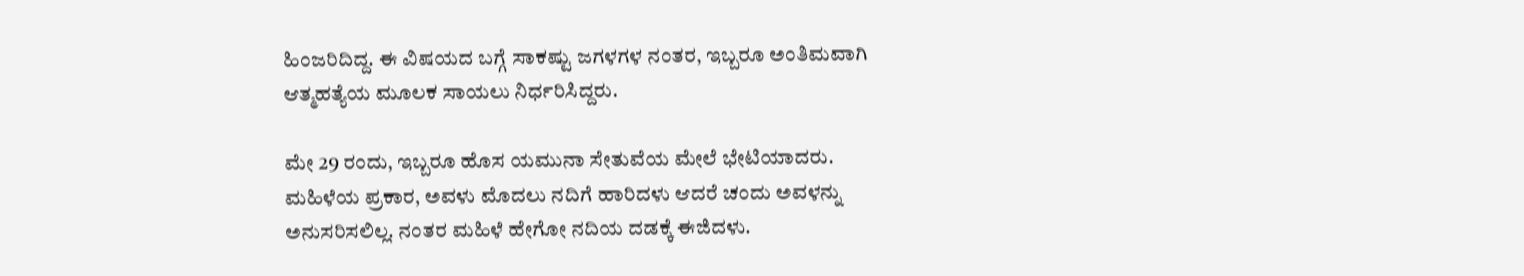ಹಿಂಜರಿದಿದ್ದ. ಈ ವಿಷಯದ ಬಗ್ಗೆ ಸಾಕಷ್ಟು ಜಗಳಗಳ ನಂತರ, ಇಬ್ಬರೂ ಅಂತಿಮವಾಗಿ ಆತ್ಮಹತ್ಯೆಯ ಮೂಲಕ ಸಾಯಲು ನಿರ್ಧರಿಸಿದ್ದರು.

ಮೇ 29 ರಂದು, ಇಬ್ಬರೂ ಹೊಸ ಯಮುನಾ ಸೇತುವೆಯ ಮೇಲೆ ಭೇಟಿಯಾದರು. ಮಹಿಳೆಯ ಪ್ರಕಾರ, ಅವಳು ಮೊದಲು ನದಿಗೆ ಹಾರಿದಳು ಆದರೆ ಚಂದು ಅವಳನ್ನು ಅನುಸರಿಸಲಿಲ್ಲ. ನಂತರ ಮಹಿಳೆ ಹೇಗೋ ನದಿಯ ದಡಕ್ಕೆ ಈಜಿದಳು.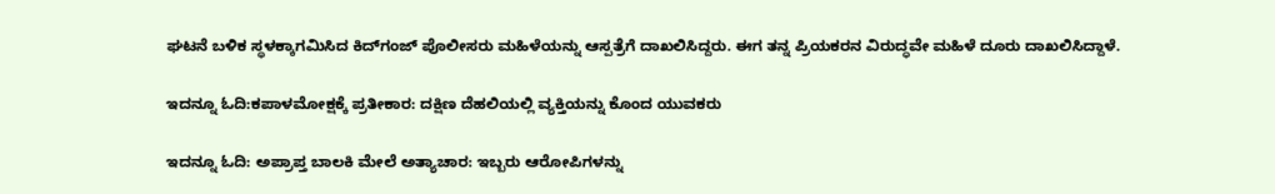ಘಟನೆ ಬಳಿಕ ಸ್ಥಳಕ್ಕಾಗಮಿಸಿದ ಕಿದ್‌ಗಂಜ್ ಪೊಲೀಸರು ಮಹಿಳೆಯನ್ನು ಆಸ್ಪತ್ರೆಗೆ ದಾಖಲಿಸಿದ್ದರು. ಈಗ ತನ್ನ ಪ್ರಿಯಕರನ ವಿರುದ್ಧವೇ ಮಹಿಳೆ ದೂರು ದಾಖಲಿಸಿದ್ದಾಳೆ.

ಇದನ್ನೂ ಓದಿ:ಕಪಾಳಮೋಕ್ಷಕ್ಕೆ ಪ್ರತೀಕಾರ: ದಕ್ಷಿಣ ದೆಹಲಿಯಲ್ಲಿ ವ್ಯಕ್ತಿಯನ್ನು ಕೊಂದ ಯುವಕರು

ಇದನ್ನೂ ಓದಿ: ಅಪ್ರಾಪ್ತ ಬಾಲಕಿ ಮೇಲೆ ಅತ್ಯಾಚಾರ: ಇಬ್ಬರು ಆರೋಪಿಗಳನ್ನು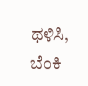ಥಳಿಸಿ, ಬೆಂಕಿ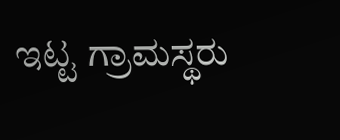ಇಟ್ಟ ಗ್ರಾಮಸ್ಥರು